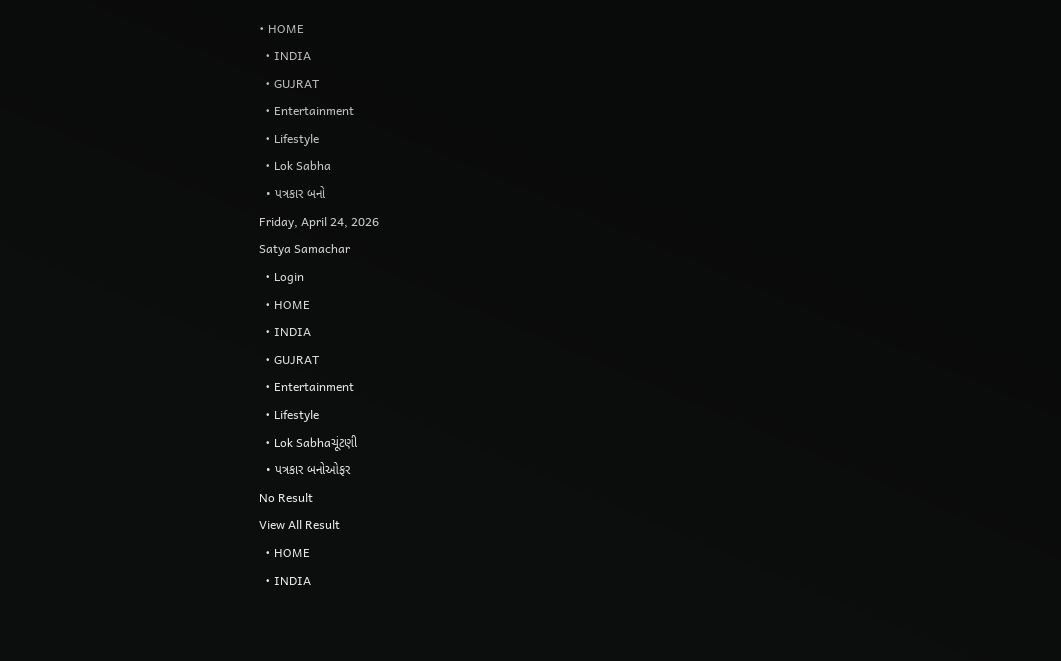• HOME
  • INDIA
  • GUJRAT
  • Entertainment
  • Lifestyle
  • Lok Sabha
  • પત્રકાર બનો
Friday, April 24, 2026
Satya Samachar
  • Login
  • HOME
  • INDIA
  • GUJRAT
  • Entertainment
  • Lifestyle
  • Lok Sabhaચૂંટણી
  • પત્રકાર બનોઓફર
No Result
View All Result
  • HOME
  • INDIA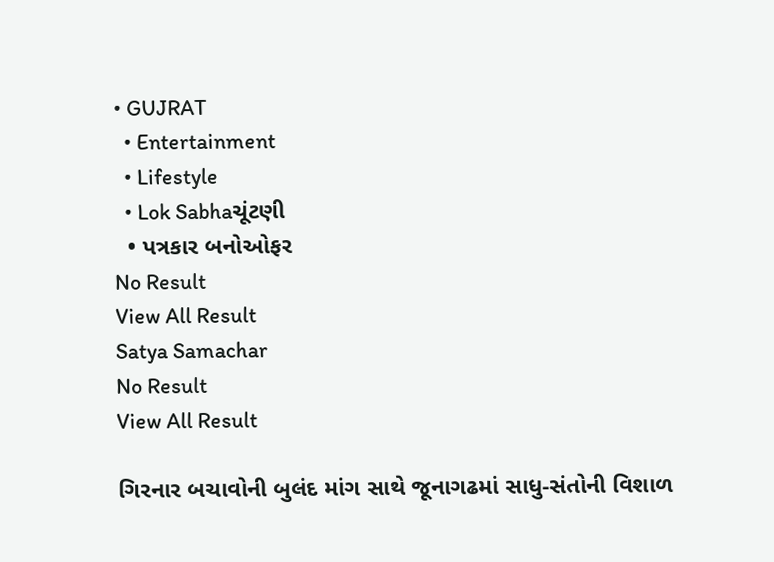• GUJRAT
  • Entertainment
  • Lifestyle
  • Lok Sabhaચૂંટણી
  • પત્રકાર બનોઓફર
No Result
View All Result
Satya Samachar
No Result
View All Result

ગિરનાર બચાવોની બુલંદ માંગ સાથે જૂનાગઢમાં સાધુ-સંતોની વિશાળ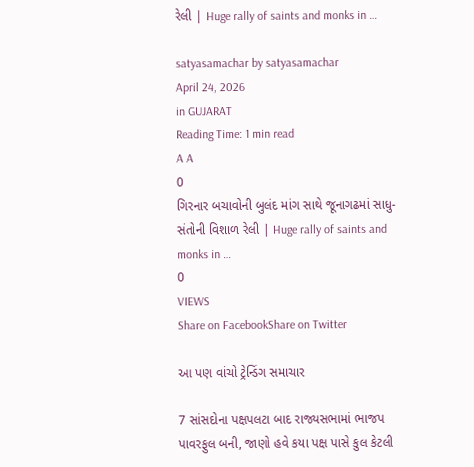રેલી | Huge rally of saints and monks in …

satyasamachar by satyasamachar
April 24, 2026
in GUJARAT
Reading Time: 1 min read
A A
0
ગિરનાર બચાવોની બુલંદ માંગ સાથે જૂનાગઢમાં સાધુ-સંતોની વિશાળ રેલી | Huge rally of saints and monks in …
0
VIEWS
Share on FacebookShare on Twitter

આ પણ વાંચો ટ્રેન્ડિંગ સમાચાર

7 સાંસદોના પક્ષપલટા બાદ રાજ્યસભામાં ભાજપ પાવરફુલ બની, જાણો હવે કયા પક્ષ પાસે કુલ કેટલી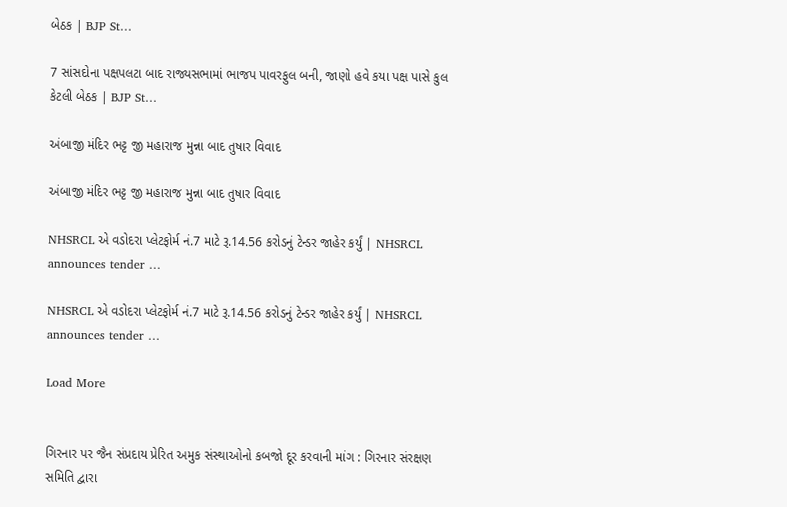બેઠક | BJP St…

7 સાંસદોના પક્ષપલટા બાદ રાજ્યસભામાં ભાજપ પાવરફુલ બની, જાણો હવે કયા પક્ષ પાસે કુલ કેટલી બેઠક | BJP St…

અંબાજી મંદિર ભટ્ટ જી મહારાજ મુન્ના બાદ તુષાર વિવાદ

અંબાજી મંદિર ભટ્ટ જી મહારાજ મુન્ના બાદ તુષાર વિવાદ

NHSRCL એ વડોદરા પ્લેટફોર્મ નં.7 માટે રૂ.14.56 કરોડનું ટેન્ડર જાહેર કર્યું | NHSRCL announces tender …

NHSRCL એ વડોદરા પ્લેટફોર્મ નં.7 માટે રૂ.14.56 કરોડનું ટેન્ડર જાહેર કર્યું | NHSRCL announces tender …

Load More


ગિરનાર પર જૈન સંપ્રદાય પ્રેરિત અમુક સંસ્થાઓનો કબજો દૂર કરવાની માંગ : ગિરનાર સંરક્ષણ સમિતિ દ્વારા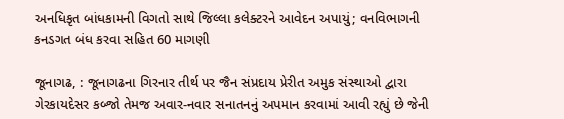અનધિકૃત બાંધકામની વિગતો સાથે જિલ્લા કલેક્ટરને આવેદન અપાયું; વનવિભાગની કનડગત બંધ કરવા સહિત 60 માગણી

જૂનાગઢ, : જૂનાગઢના ગિરનાર તીર્થ પર જૈન સંપ્રદાય પ્રેરીત અમુક સંસ્થાઓ દ્વારા ગેરકાયદેસર કબ્જો તેમજ અવાર-નવાર સનાતનનું અપમાન કરવામાં આવી રહ્યું છે જેની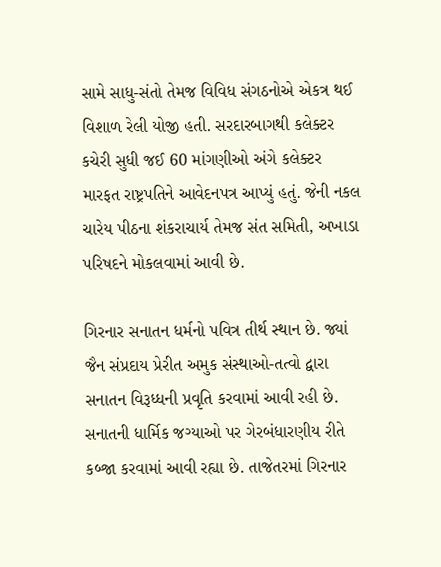સામે સાધુ-સંતો તેમજ વિવિધ સંગઠનોએ એકત્ર થઈ વિશાળ રેલી યોજી હતી. સરદારબાગથી કલેક્ટર કચેરી સુધી જઈ 60 માંગણીઓ અંગે કલેક્ટર મારફત રાષ્ટ્રપતિને આવેદનપત્ર આપ્યું હતું. જેની નકલ ચારેય પીઠના શંકરાચાર્ય તેમજ સંત સમિતી, અખાડા પરિષદને મોકલવામાં આવી છે.

ગિરનાર સનાતન ધર્મનો પવિત્ર તીર્થ સ્થાન છે. જ્યાં જૈન સંપ્રદાય પ્રેરીત અમુક સંસ્થાઓ-તત્વો દ્વારા સનાતન વિરૂધ્ધની પ્રવૃતિ કરવામાં આવી રહી છે. સનાતની ધાર્મિક જગ્યાઓ પર ગેરબંધારણીય રીતે કબ્જા કરવામાં આવી રહ્યા છે. તાજેતરમાં ગિરનાર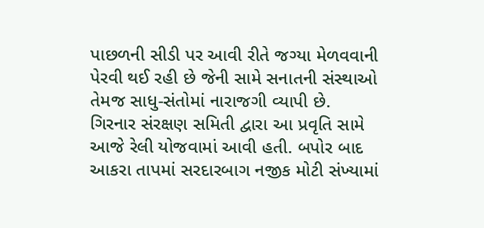પાછળની સીડી પર આવી રીતે જગ્યા મેળવવાની પેરવી થઈ રહી છે જેની સામે સનાતની સંસ્થાઓ તેમજ સાધુ-સંતોમાં નારાજગી વ્યાપી છે. ગિરનાર સંરક્ષણ સમિતી દ્વારા આ પ્રવૃતિ સામે આજે રેલી યોજવામાં આવી હતી. બપોર બાદ આકરા તાપમાં સરદારબાગ નજીક મોટી સંખ્યામાં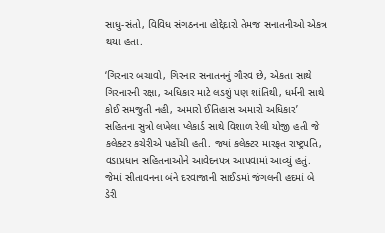સાધુ-સંતો, વિવિધ સંગઠનના હોદ્દેદારો તેમજ સનાતનીઓ એકત્ર થયા હતા.

‘ગિરનાર બચાવો, ગિરનાર સનાતનનું ગૌરવ છે, એકતા સાથે ગિરનારની રક્ષા, અધિકાર માટે લડશું પણ શાંતિથી, ધર્મની સાથે કોઈ સમજુતી નહી, અમારો ઈતિહાસ અમારો અધિકાર’ સહિતના સુત્રો લખેલા પ્લેકાર્ડ સાથે વિશાળ રેલી યોજી હતી જે કલેક્ટર કચેરીએ પહોંચી હતી. જ્યાં કલેક્ટર મારફત રાષ્ટ્રપતિ, વડાપ્રધાન સહિતનાઓને આવેદનપત્ર આપવામાં આવ્યું હતું. જેમાં સીતાવનના બંને દરવાજાની સાઈડમાં જંગલની હદમાં બે ડેરી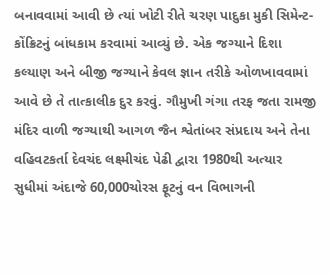બનાવવામાં આવી છે ત્યાં ખોટી રીતે ચરણ પાદુકા મુકી સિમેન્ટ-કોંક્રિટનું બાંધકામ કરવામાં આવ્યું છે. એક જગ્યાને દિશા કલ્યાણ અને બીજી જગ્યાને કેવલ જ્ઞાન તરીકે ઓળખાવવામાં આવે છે તે તાત્કાલીક દુર કરવું. ગૌમુખી ગંગા તરફ જતા રામજી મંદિર વાળી જગ્યાથી આગળ જૈન શ્વેતાંબર સંપ્રદાય અને તેના વહિવટકર્તા દેવચંદ લક્ષ્મીચંદ પેઢી દ્વારા 1980થી અત્યાર સુધીમાં અંદાજે 60,000ચોરસ ફૂટનું વન વિભાગની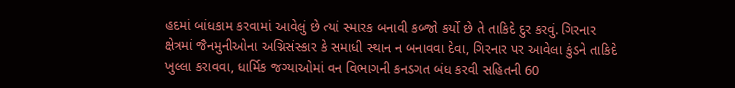હદમાં બાંધકામ કરવામાં આવેલું છે ત્યાં સ્મારક બનાવી કબ્જો કર્યો છે તે તાકિદે દુર કરવું. ગિરનાર ક્ષેત્રમાં જૈનમુનીઓના અગ્નિસંસ્કાર કે સમાધી સ્થાન ન બનાવવા દેવા, ગિરનાર પર આવેલા કુંડને તાકિદે ખુલ્લા કરાવવા, ધાર્મિક જગ્યાઓમાં વન વિભાગની કનડગત બંધ કરવી સહિતની 60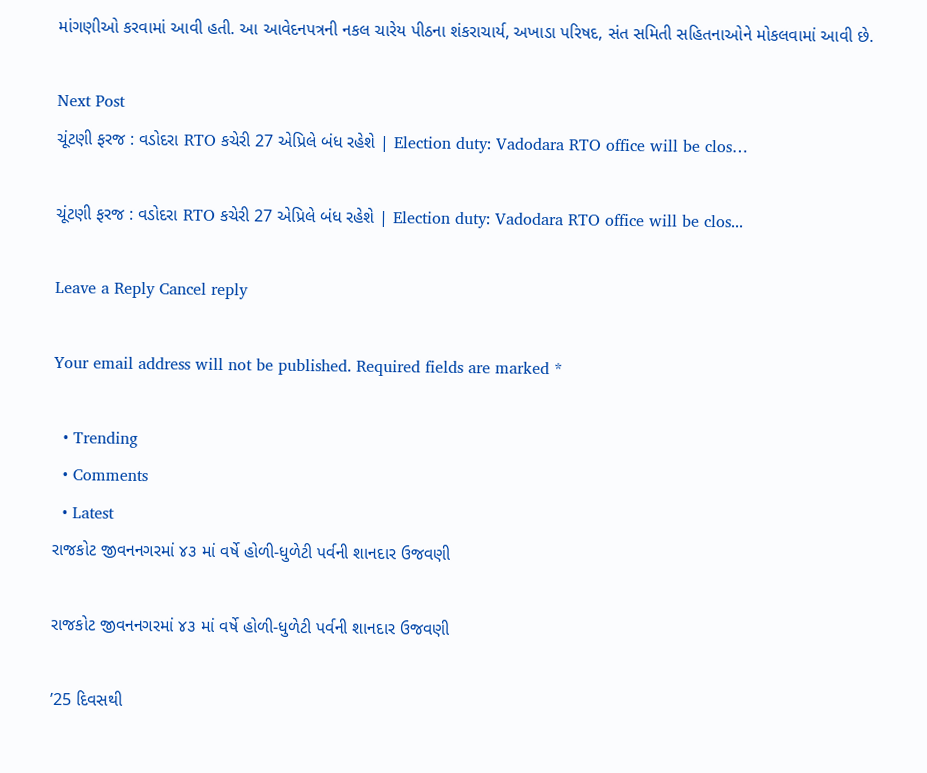માંગણીઓ કરવામાં આવી હતી. આ આવેદનપત્રની નકલ ચારેય પીઠના શંકરાચાર્ય, અખાડા પરિષદ, સંત સમિતી સહિતનાઓને મોકલવામાં આવી છે.

Next Post
ચૂંટણી ફરજ : વડોદરા RTO કચેરી 27 એપ્રિલે બંધ રહેશે | Election duty: Vadodara RTO office will be clos…

ચૂંટણી ફરજ : વડોદરા RTO કચેરી 27 એપ્રિલે બંધ રહેશે | Election duty: Vadodara RTO office will be clos...

Leave a Reply Cancel reply

Your email address will not be published. Required fields are marked *

  • Trending
  • Comments
  • Latest
રાજકોટ જીવનનગરમાં ૪૩ માં વર્ષે હોળી-ધુળેટી પર્વની શાનદાર ઉજવણી

રાજકોટ જીવનનગરમાં ૪૩ માં વર્ષે હોળી-ધુળેટી પર્વની શાનદાર ઉજવણી

’25 દિવસથી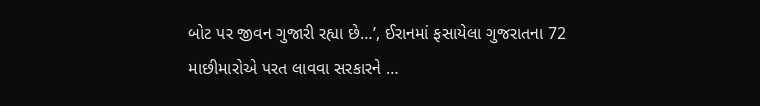બોટ પર જીવન ગુજારી રહ્યા છે…’, ઈરાનમાં ફસાયેલા ગુજરાતના 72 માછીમારોએ પરત લાવવા સરકારને …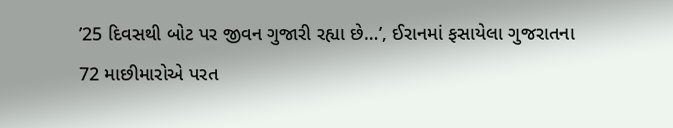’25 દિવસથી બોટ પર જીવન ગુજારી રહ્યા છે…’, ઈરાનમાં ફસાયેલા ગુજરાતના 72 માછીમારોએ પરત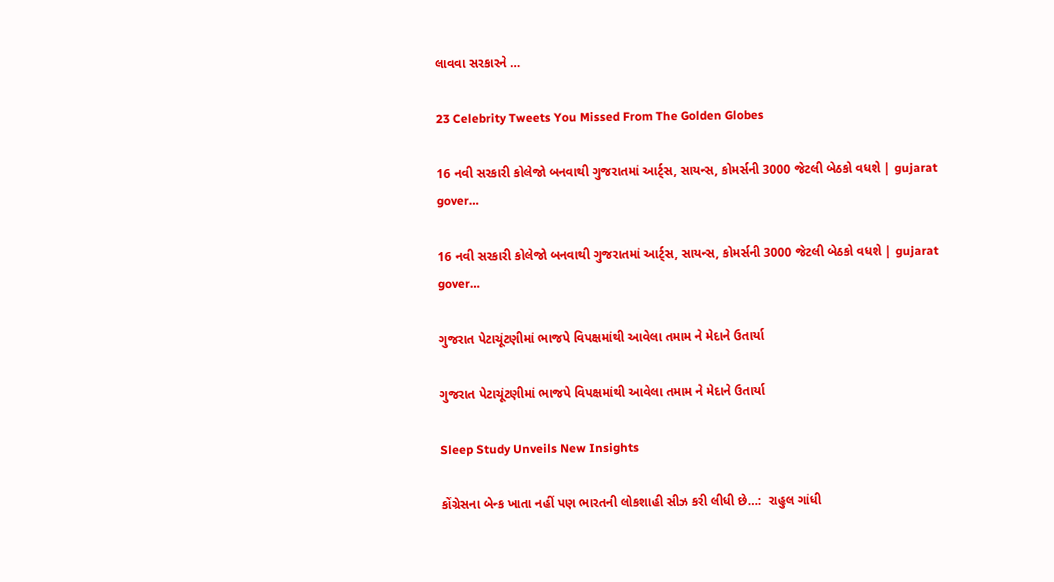લાવવા સરકારને …

23 Celebrity Tweets You Missed From The Golden Globes

16 નવી સરકારી કોલેજો બનવાથી ગુજરાતમાં આર્ટ્સ, સાયન્સ, કોમર્સની 3000 જેટલી બેઠકો વધશે | gujarat gover…

16 નવી સરકારી કોલેજો બનવાથી ગુજરાતમાં આર્ટ્સ, સાયન્સ, કોમર્સની 3000 જેટલી બેઠકો વધશે | gujarat gover…

ગુજરાત પેટાચૂંટણીમાં ભાજપે વિપક્ષમાંથી આવેલા તમામ ને મેદાને ઉતાર્યા

ગુજરાત પેટાચૂંટણીમાં ભાજપે વિપક્ષમાંથી આવેલા તમામ ને મેદાને ઉતાર્યા

Sleep Study Unveils New Insights

કોંગ્રેસના બેન્ક ખાતા નહીં પણ ભારતની લોકશાહી સીઝ કરી લીધી છે…:  રાહુલ ગાંધી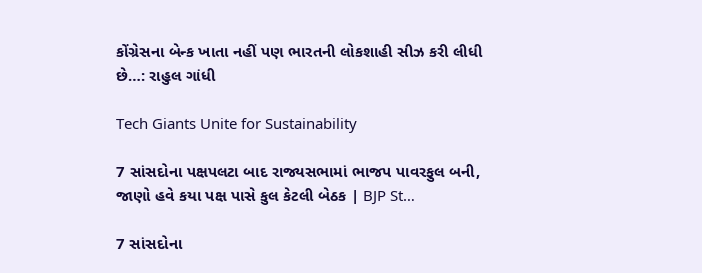કોંગ્રેસના બેન્ક ખાતા નહીં પણ ભારતની લોકશાહી સીઝ કરી લીધી છે…: રાહુલ ગાંધી

Tech Giants Unite for Sustainability

7 સાંસદોના પક્ષપલટા બાદ રાજ્યસભામાં ભાજપ પાવરફુલ બની, જાણો હવે કયા પક્ષ પાસે કુલ કેટલી બેઠક | BJP St…

7 સાંસદોના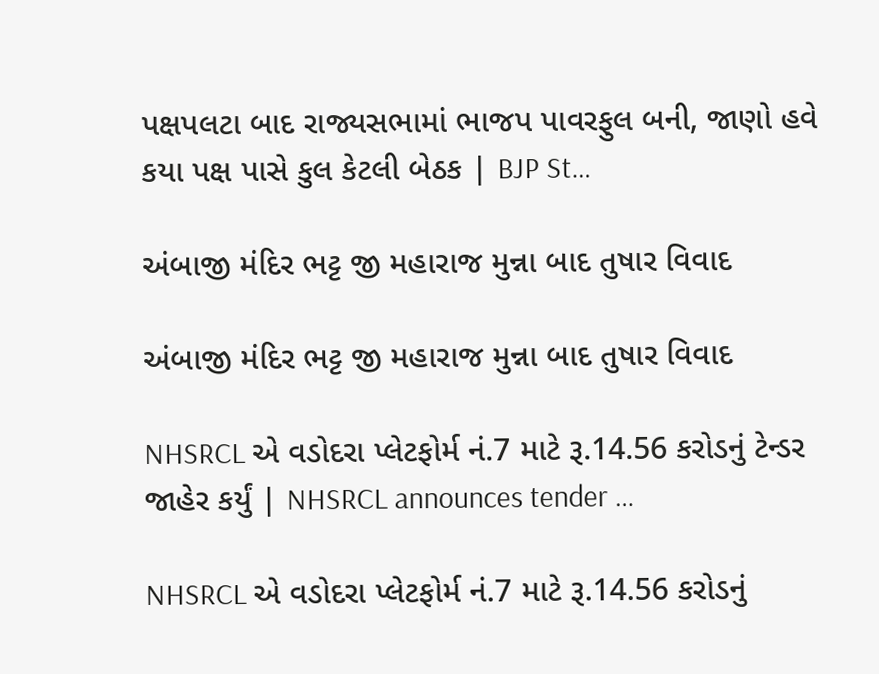પક્ષપલટા બાદ રાજ્યસભામાં ભાજપ પાવરફુલ બની, જાણો હવે કયા પક્ષ પાસે કુલ કેટલી બેઠક | BJP St…

અંબાજી મંદિર ભટ્ટ જી મહારાજ મુન્ના બાદ તુષાર વિવાદ

અંબાજી મંદિર ભટ્ટ જી મહારાજ મુન્ના બાદ તુષાર વિવાદ

NHSRCL એ વડોદરા પ્લેટફોર્મ નં.7 માટે રૂ.14.56 કરોડનું ટેન્ડર જાહેર કર્યું | NHSRCL announces tender …

NHSRCL એ વડોદરા પ્લેટફોર્મ નં.7 માટે રૂ.14.56 કરોડનું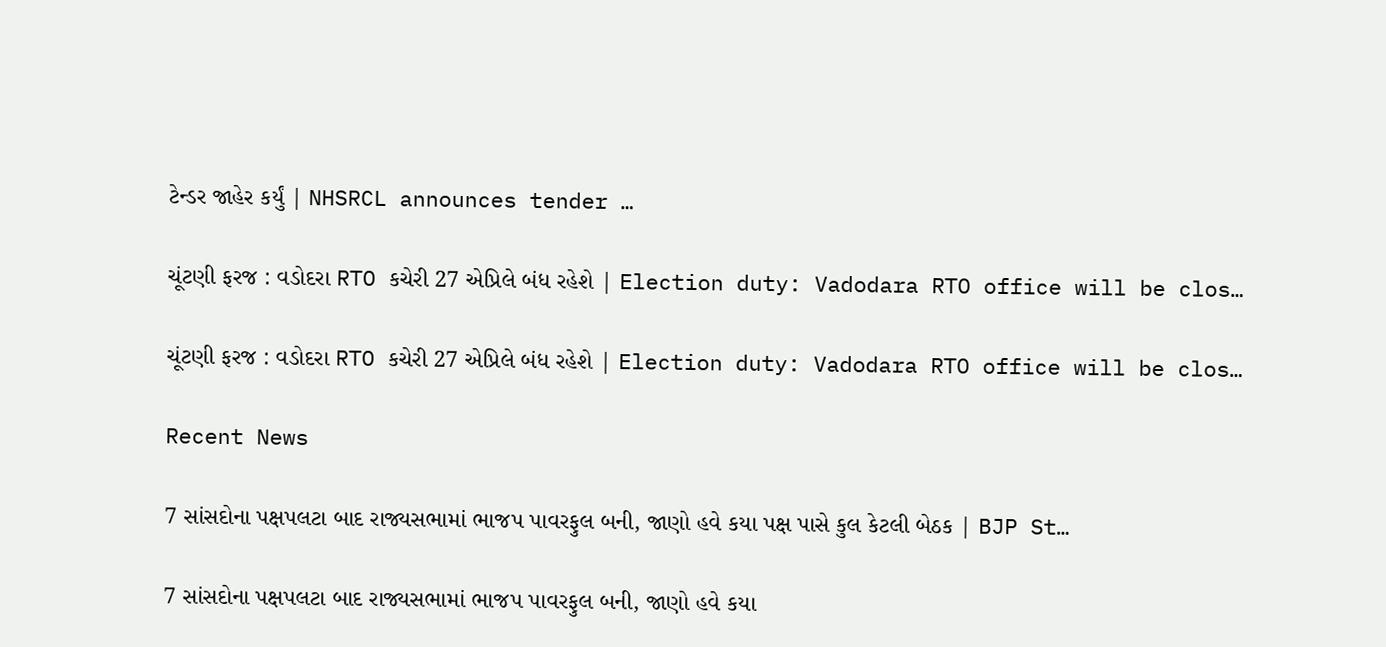ટેન્ડર જાહેર કર્યું | NHSRCL announces tender …

ચૂંટણી ફરજ : વડોદરા RTO કચેરી 27 એપ્રિલે બંધ રહેશે | Election duty: Vadodara RTO office will be clos…

ચૂંટણી ફરજ : વડોદરા RTO કચેરી 27 એપ્રિલે બંધ રહેશે | Election duty: Vadodara RTO office will be clos…

Recent News

7 સાંસદોના પક્ષપલટા બાદ રાજ્યસભામાં ભાજપ પાવરફુલ બની, જાણો હવે કયા પક્ષ પાસે કુલ કેટલી બેઠક | BJP St…

7 સાંસદોના પક્ષપલટા બાદ રાજ્યસભામાં ભાજપ પાવરફુલ બની, જાણો હવે કયા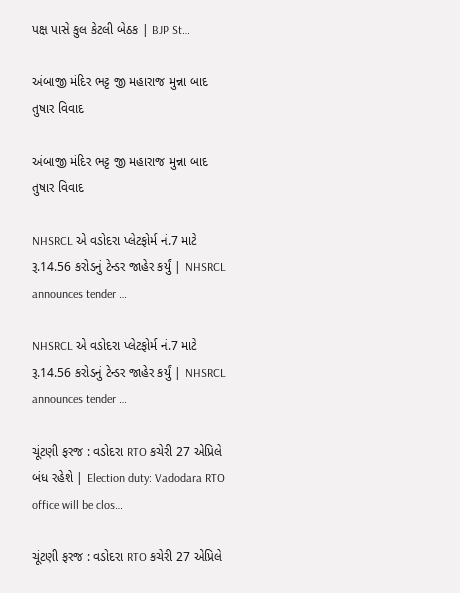પક્ષ પાસે કુલ કેટલી બેઠક | BJP St…

અંબાજી મંદિર ભટ્ટ જી મહારાજ મુન્ના બાદ તુષાર વિવાદ

અંબાજી મંદિર ભટ્ટ જી મહારાજ મુન્ના બાદ તુષાર વિવાદ

NHSRCL એ વડોદરા પ્લેટફોર્મ નં.7 માટે રૂ.14.56 કરોડનું ટેન્ડર જાહેર કર્યું | NHSRCL announces tender …

NHSRCL એ વડોદરા પ્લેટફોર્મ નં.7 માટે રૂ.14.56 કરોડનું ટેન્ડર જાહેર કર્યું | NHSRCL announces tender …

ચૂંટણી ફરજ : વડોદરા RTO કચેરી 27 એપ્રિલે બંધ રહેશે | Election duty: Vadodara RTO office will be clos…

ચૂંટણી ફરજ : વડોદરા RTO કચેરી 27 એપ્રિલે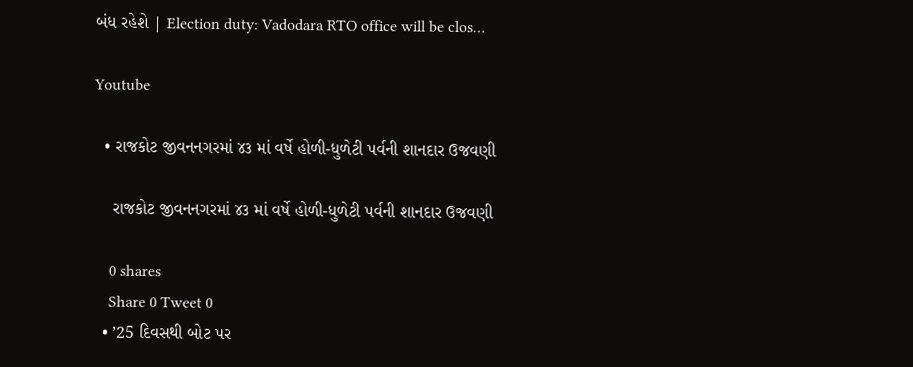બંધ રહેશે | Election duty: Vadodara RTO office will be clos…

Youtube

  • રાજકોટ જીવનનગરમાં ૪૩ માં વર્ષે હોળી-ધુળેટી પર્વની શાનદાર ઉજવણી

    રાજકોટ જીવનનગરમાં ૪૩ માં વર્ષે હોળી-ધુળેટી પર્વની શાનદાર ઉજવણી

    0 shares
    Share 0 Tweet 0
  • ’25 દિવસથી બોટ પર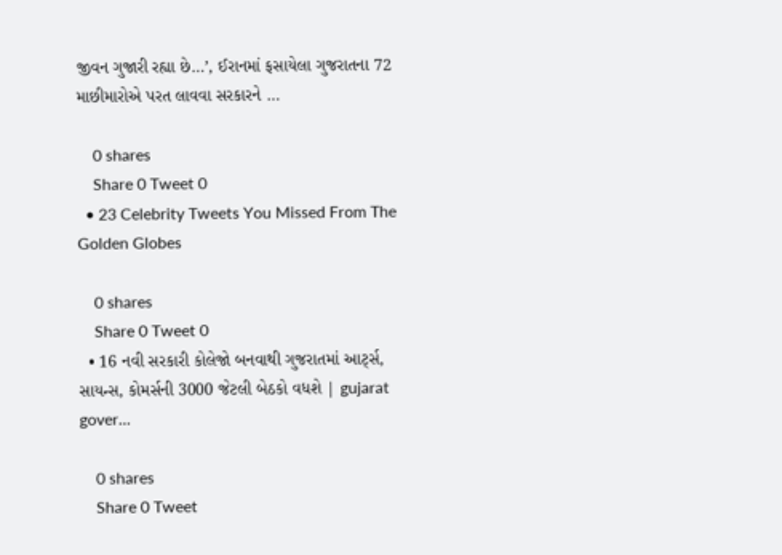જીવન ગુજારી રહ્યા છે…’, ઈરાનમાં ફસાયેલા ગુજરાતના 72 માછીમારોએ પરત લાવવા સરકારને …

    0 shares
    Share 0 Tweet 0
  • 23 Celebrity Tweets You Missed From The Golden Globes

    0 shares
    Share 0 Tweet 0
  • 16 નવી સરકારી કોલેજો બનવાથી ગુજરાતમાં આર્ટ્સ, સાયન્સ, કોમર્સની 3000 જેટલી બેઠકો વધશે | gujarat gover…

    0 shares
    Share 0 Tweet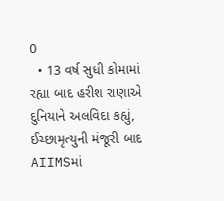0
  • 13 વર્ષ સુધી કોમામાં રહ્યા બાદ હરીશ રાણાએ દુનિયાને અલવિદા કહ્યું, ઈચ્છામૃત્યુની મંજૂરી બાદ AIIMSમાં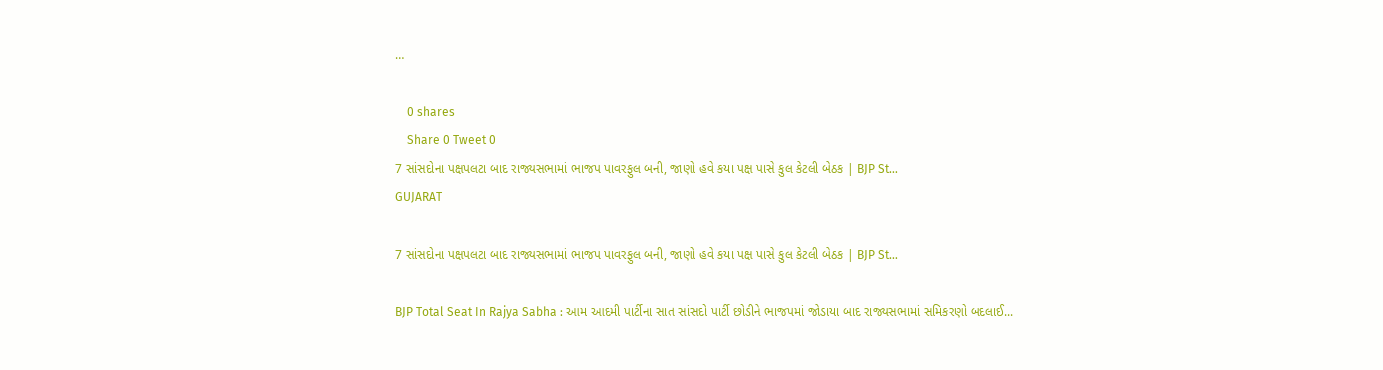…

    0 shares
    Share 0 Tweet 0
7 સાંસદોના પક્ષપલટા બાદ રાજ્યસભામાં ભાજપ પાવરફુલ બની, જાણો હવે કયા પક્ષ પાસે કુલ કેટલી બેઠક | BJP St…
GUJARAT

7 સાંસદોના પક્ષપલટા બાદ રાજ્યસભામાં ભાજપ પાવરફુલ બની, જાણો હવે કયા પક્ષ પાસે કુલ કેટલી બેઠક | BJP St…

BJP Total Seat In Rajya Sabha : આમ આદમી પાર્ટીના સાત સાંસદો પાર્ટી છોડીને ભાજપમાં જોડાયા બાદ રાજ્યસભામાં સમિકરણો બદલાઈ...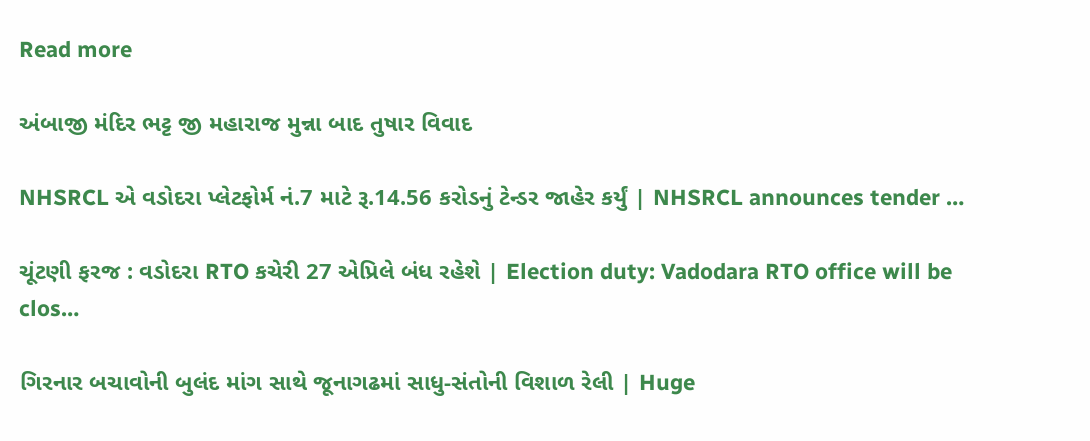Read more

અંબાજી મંદિર ભટ્ટ જી મહારાજ મુન્ના બાદ તુષાર વિવાદ

NHSRCL એ વડોદરા પ્લેટફોર્મ નં.7 માટે રૂ.14.56 કરોડનું ટેન્ડર જાહેર કર્યું | NHSRCL announces tender …

ચૂંટણી ફરજ : વડોદરા RTO કચેરી 27 એપ્રિલે બંધ રહેશે | Election duty: Vadodara RTO office will be clos…

ગિરનાર બચાવોની બુલંદ માંગ સાથે જૂનાગઢમાં સાધુ-સંતોની વિશાળ રેલી | Huge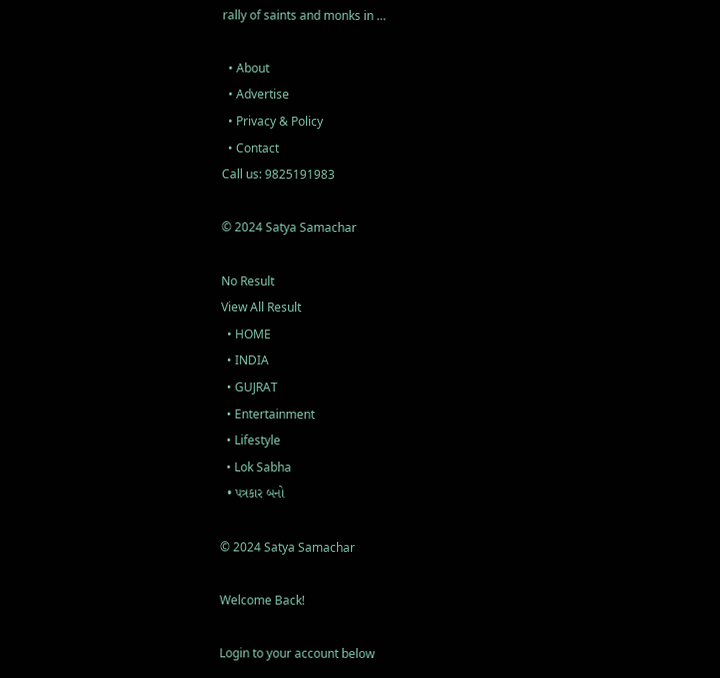rally of saints and monks in …

  • About
  • Advertise
  • Privacy & Policy
  • Contact
Call us: 9825191983

© 2024 Satya Samachar

No Result
View All Result
  • HOME
  • INDIA
  • GUJRAT
  • Entertainment
  • Lifestyle
  • Lok Sabha
  • પત્રકાર બનો

© 2024 Satya Samachar

Welcome Back!

Login to your account below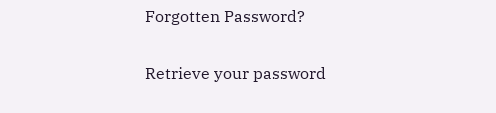Forgotten Password?

Retrieve your password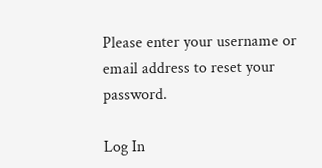Please enter your username or email address to reset your password.

Log In